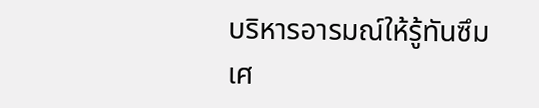บริหารอารมณ์ให้รู้ทันซึมเศ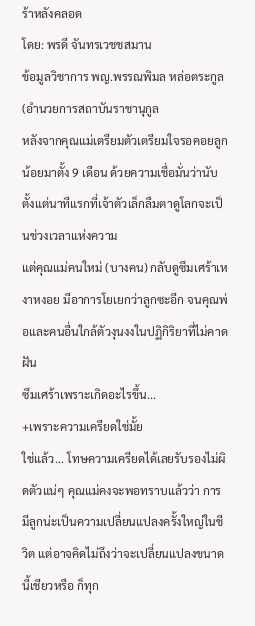ร้าหลังคลอด
โดย: พรดี จันทรเวชชสมาน
ข้อมูลวิชาการ พญ.พรรณพิมล หล่อตระกูล (อำนวยการสถาบันราชานุกูล
หลังจากคุณแม่เตรียมตัวเตรียมใจรอคอยลูกน้อยมาตั้ง 9 เดือน ด้วยความเชื่อมั่นว่านับตั้งแต่นาทีแรกที่เจ้าตัวเล็กลืมตาดูโลกจะเป็นช่วงเวลาแห่งความ
แต่คุณแม่คนใหม่ (บางคน) กลับดูซึมเศร้าเหงาหงอย มีอาการโยเยกว่าลูกซะอีก จนคุณพ่อและคนอื่นใกล้ตัวงุนงงในปฏิกิริยาที่ไม่คาดฝัน
ซึมเศร้าเพราะเกิดอะไรขึ้น...
+เพราะความเครียดใช่มั้ย
ใช่แล้ว... โทษความเครียดได้เลยรับรองไม่ผิดตัวแน่ๆ คุณแม่คงจะพอทราบแล้วว่า การมีลูกน่ะเป็นความเปลี่ยนแปลงครั้งใหญ่ในชีวิต แต่อาจคิดไม่ถึงว่าจะเปลี่ยนแปลงขนาดนี้เชียวหรือ ก็ทุก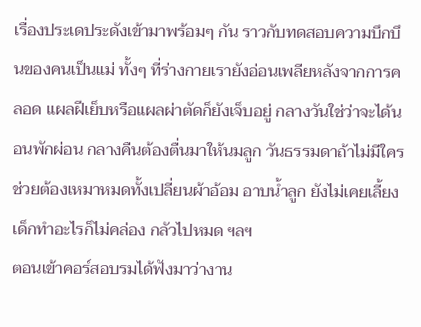เรื่องประเดประดังเข้ามาพร้อมๆ กัน ราวกับทดสอบความบึกบึนของคนเป็นแม่ ทั้งๆ ที่ร่างกายเรายังอ่อนเพลียหลังจากการคลอด แผลฝีเย็บหรือแผลผ่าตัดก็ยังเจ็บอยู่ กลางวันใช่ว่าจะได้นอนพักผ่อน กลางคืนต้องตื่นมาให้นมลูก วันธรรมดาถ้าไม่มีใครช่วยต้องเหมาหมดทั้งเปลี่ยนผ้าอ้อม อาบน้ำลูก ยังไม่เคยเลี้ยงเด็กทำอะไรก็ไม่คล่อง กลัวไปหมด ฯลฯ
ตอนเข้าคอร์สอบรมได้ฟังมาว่างาน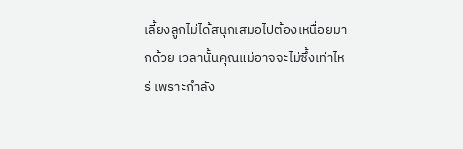เลี้ยงลูกไม่ได้สนุกเสมอไปต้องเหนื่อยมากด้วย เวลานั้นคุณแม่อาจจะไม่ซึ้งเท่าไหร่ เพราะกำลัง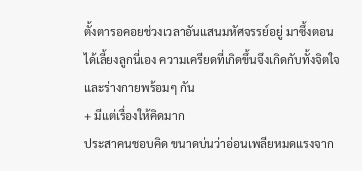ตั้งตารอคอยช่วงเวลาอันแสนมหัศจรรย์อยู่ มาซึ้งตอนได้เลี้ยงลูกนี่เอง ความเครียดที่เกิดขึ้นจึงเกิดกับทั้งจิตใจและร่างกายพร้อมๆ กัน
+ มีแต่เรื่องให้คิดมาก
ประสาคนชอบคิด ขนาดบ่นว่าอ่อนเพลียหมดแรงจาก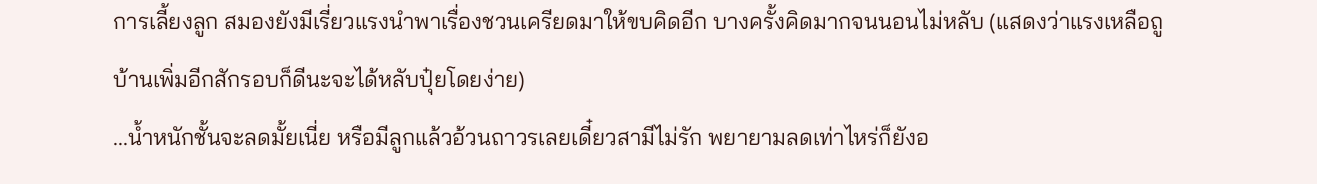การเลี้ยงลูก สมองยังมีเรี่ยวแรงนำพาเรื่องชวนเครียดมาให้ขบคิดอีก บางครั้งคิดมากจนนอนไม่หลับ (แสดงว่าแรงเหลือถูบ้านเพิ่มอีกสักรอบก็ดีนะจะได้หลับปุ๋ยโดยง่าย)
...น้ำหนักชั้นจะลดมั้ยเนี่ย หรือมีลูกแล้วอ้วนถาวรเลยเดี๋ยวสามีไม่รัก พยายามลดเท่าไหร่ก็ยังอ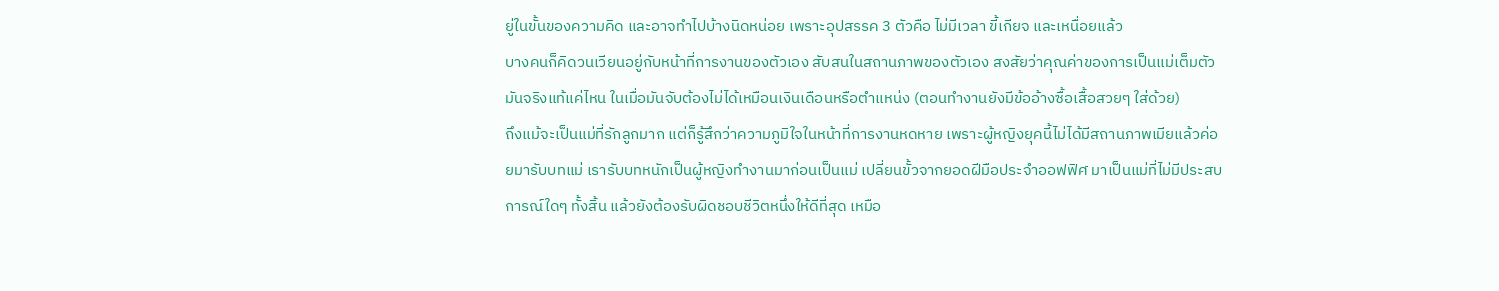ยู่ในขั้นของความคิด และอาจทำไปบ้างนิดหน่อย เพราะอุปสรรค 3 ตัวคือ ไม่มีเวลา ขี้เกียจ และเหนื่อยแล้ว
บางคนก็คิดวนเวียนอยู่กับหน้าที่การงานของตัวเอง สับสนในสถานภาพของตัวเอง สงสัยว่าคุณค่าของการเป็นแม่เต็มตัวมันจริงแท้แค่ไหน ในเมื่อมันจับต้องไม่ได้เหมือนเงินเดือนหรือตำแหน่ง (ตอนทำงานยังมีข้ออ้างซื้อเสื้อสวยๆ ใส่ด้วย)
ถึงแม้จะเป็นแม่ที่รักลูกมาก แต่ก็รู้สึกว่าความภูมิใจในหน้าที่การงานหดหาย เพราะผู้หญิงยุคนี้ไม่ได้มีสถานภาพเมียแล้วค่อยมารับบทแม่ เรารับบทหนักเป็นผู้หญิงทำงานมาก่อนเป็นแม่ เปลี่ยนขั้วจากยอดฝีมือประจำออฟฟิศ มาเป็นแม่ที่ไม่มีประสบการณ์ใดๆ ทั้งสิ้น แล้วยังต้องรับผิดชอบชีวิตหนึ่งให้ดีที่สุด เหมือ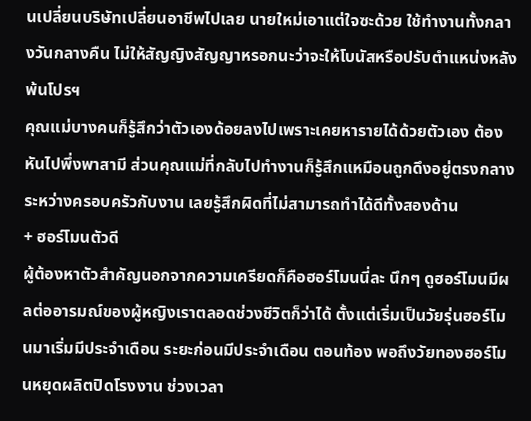นเปลี่ยนบริษัทเปลี่ยนอาชีพไปเลย นายใหม่เอาแต่ใจซะด้วย ใช้ทำงานทั้งกลางวันกลางคืน ไม่ให้สัญญิงสัญญาหรอกนะว่าจะให้โบนัสหรือปรับตำแหน่งหลังพ้นโปรฯ
คุณแม่บางคนก็รู้สึกว่าตัวเองด้อยลงไปเพราะเคยหารายได้ด้วยตัวเอง ต้องหันไปพึ่งพาสามี ส่วนคุณแม่ที่กลับไปทำงานก็รู้สึกแหมือนถูกดึงอยู่ตรงกลางระหว่างครอบครัวกับงาน เลยรู้สึกผิดที่ไม่สามารถทำได้ดีทั้งสองด้าน
+ ฮอร์โมนตัวดี
ผู้ต้องหาตัวสำคัญนอกจากความเครียดก็คือฮอร์โมนนี่ละ นึกๆ ดูฮอร์โมนมีผลต่ออารมณ์ของผู้หญิงเราตลอดช่วงชีวิตก็ว่าได้ ตั้งแต่เริ่มเป็นวัยรุ่นฮอร์โมนมาเริ่มมีประจำเดือน ระยะก่อนมีประจำเดือน ตอนท้อง พอถึงวัยทองฮอร์โมนหยุดผลิตปิดโรงงาน ช่วงเวลา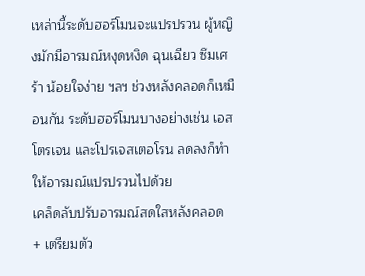เหล่านี้ระดับฮอร์โมนจะแปรปรวน ผู้หญิงมักมีอารมณ์หงุดหงิด ฉุนเฉียว ซึมเศร้า น้อยใจง่าย ฯลฯ ช่วงหลังคลอดก็เหมือนกัน ระดับฮอร์โมนบางอย่างเช่น เอสโตรเจน และโปรเจสเตอโรน ลดลงก็ทำให้อารมณ์แปรปรวนไปด้วย
เคล็ดลับปรับอารมณ์สดใสหลังคลอด
+ เตรียมตัว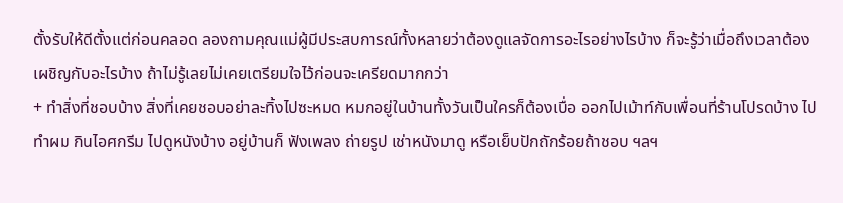ตั้งรับให้ดีตั้งแต่ก่อนคลอด ลองถามคุณแม่ผู้มีประสบการณ์ทั้งหลายว่าต้องดูแลจัดการอะไรอย่างไรบ้าง ก็จะรู้ว่าเมื่อถึงเวลาต้องเผชิญกับอะไรบ้าง ถ้าไม่รู้เลยไม่เคยเตรียมใจไว้ก่อนจะเครียดมากกว่า
+ ทำสิ่งที่ชอบบ้าง สิ่งที่เคยชอบอย่าละทิ้งไปซะหมด หมกอยู่ในบ้านทั้งวันเป็นใครก็ต้องเบื่อ ออกไปเม้าท์กับเพื่อนที่ร้านโปรดบ้าง ไปทำผม กินไอศกรีม ไปดูหนังบ้าง อยู่บ้านก็ ฟังเพลง ถ่ายรูป เช่าหนังมาดู หรือเย็บปักถักร้อยถ้าชอบ ฯลฯ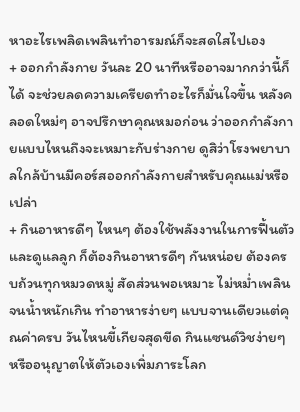หาอะไรเพลิดเพลินทำอารมณ์ก็จะสดใสไปเอง
+ ออกกำลังกาย วันละ 20 นาทีหรืออาจมากกว่านี้ก็ได้ จะช่วยลดความเครียดทำอะไรก็มั่นใจขึ้น หลังคลอดใหม่ๆ อาจปรึกษาคุณหมอก่อน ว่าออกกำลังกายแบบไหนถึงจะเหมาะกับร่างกาย ดูสิว่าโรงพยาบาลใกล้บ้านมีคอร์สออกกำลังกายสำหรับคุณแม่หรือเปล่า
+ กินอาหารดีๆ ไหนๆ ต้องใช้พลังงานในการฟื้นตัวและดูแลลูก ก็ต้องกินอาหารดีๆ กันหน่อย ต้องครบถ้วนทุกหมวดหมู่ สัดส่วนพอเหมาะ ไม่หม่ำเพลินจนน้ำหนักเกิน ทำอาหารง่ายๆ แบบจานเดียวแต่คุณค่าครบ วันไหนขี้เกียจสุดขีด กินแซนด์วิชง่ายๆ หรืออนุญาตให้ตัวเองเพิ่มภาระโลก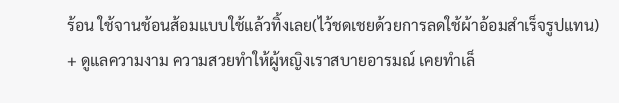ร้อน ใช้จานช้อนส้อมแบบใช้แล้วทิ้งเลย(ไว้ชดเชยด้วยการลดใช้ผ้าอ้อมสำเร็จรูปแทน)
+ ดูแลความงาม ความสวยทำให้ผู้หญิงเราสบายอารมณ์ เคยทำเล็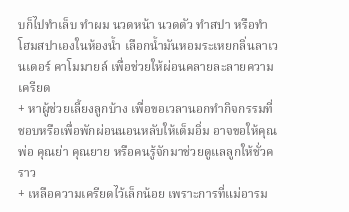บก็ไปทำเล็บ ทำผม นวดหน้า นวดตัว ทำสปา หรือทำโฮมสปาเองในห้องน้ำ เลือกน้ำมันหอมระเหยกลิ่นลาเวนเดอร์ คาโมมายล์ เพื่อช่วยให้ผ่อนคลายละลายความเครียด
+ หาผู้ช่วยเลี้ยงลูกบ้าง เพื่อขอเวลานอกทำกิจกรรมที่ชอบหรือเพื่อพักผ่อนนอนหลับให้เต็มอิ่ม อาจขอให้คุณพ่อ คุณย่า คุณยาย หรือคนรู้จักมาช่วยดูแลลูกให้ชั่วคราว
+ เหลือความเครียดไว้เล็กน้อย เพราะการที่แม่อารม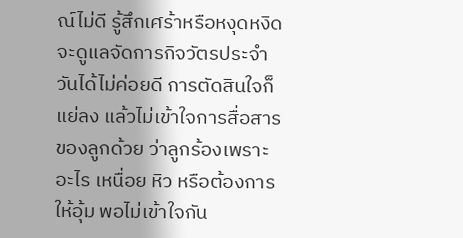ณ์ไม่ดี รู้สึกเศร้าหรือหงุดหงิด จะดูแลจัดการกิจวัตรประจำวันได้ไม่ค่อยดี การตัดสินใจก็แย่ลง แล้วไม่เข้าใจการสื่อสารของลูกด้วย ว่าลูกร้องเพราะอะไร เหนื่อย หิว หรือต้องการให้อุ้ม พอไม่เข้าใจกัน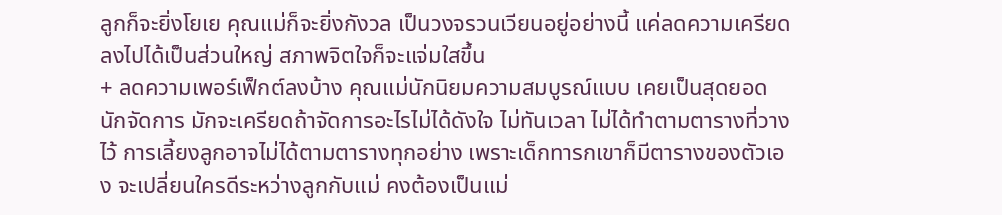ลูกก็จะยิ่งโยเย คุณแม่ก็จะยิ่งกังวล เป็นวงจรวนเวียนอยู่อย่างนี้ แค่ลดความเครียดลงไปได้เป็นส่วนใหญ่ สภาพจิตใจก็จะแจ่มใสขึ้น
+ ลดความเพอร์เฟ็กต์ลงบ้าง คุณแม่นักนิยมความสมบูรณ์แบบ เคยเป็นสุดยอดนักจัดการ มักจะเครียดถ้าจัดการอะไรไม่ได้ดังใจ ไม่ทันเวลา ไม่ได้ทำตามตารางที่วางไว้ การเลี้ยงลูกอาจไม่ได้ตามตารางทุกอย่าง เพราะเด็กทารกเขาก็มีตารางของตัวเอง จะเปลี่ยนใครดีระหว่างลูกกับแม่ คงต้องเป็นแม่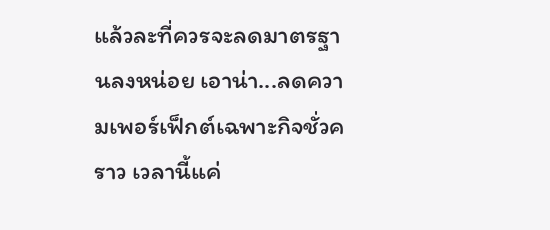แล้วละที่ควรจะลดมาตรฐานลงหน่อย เอาน่า...ลดความเพอร์เฟ็กต์เฉพาะกิจชั่วคราว เวลานี้แค่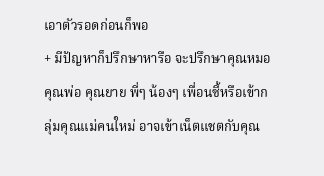เอาตัวรอดก่อนก็พอ
+ มีปัญหาก็ปรึกษาหารือ จะปรึกษาคุณหมอ คุณพ่อ คุณยาย พี่ๆ น้องๆ เพื่อนซี้หรือเข้ากลุ่มคุณแม่คนใหม่ อาจเข้าเน็ตแชตกับคุณ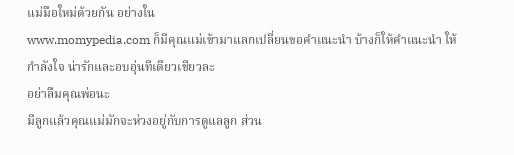แม่มือใหม่ด้วยกัน อย่างใน
www.momypedia.com ก็มีคุณแม่เข้ามาแลกเปลี่ยนขอคำแนะนำ บ้างก็ให้คำแนะนำ ให้กำลังใจ น่ารักและอบอุ่นทีเดียวเชียวละ
อย่าลืมคุณพ่อนะ
มีลูกแล้วคุณแม่มักจะห่วงอยู่กับการดูแลลูก ส่วน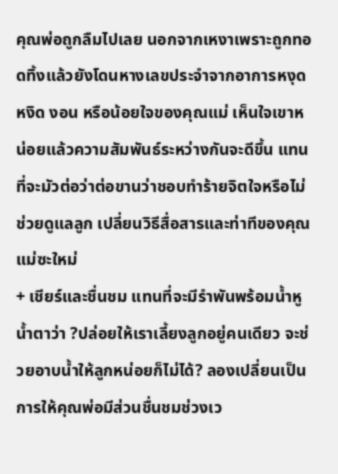คุณพ่อถูกลืมไปเลย นอกจากเหงาเพราะถูกทอดทิ้งแล้วยังโดนหางเลขประจำจากอาการหงุดหงิด งอน หรือน้อยใจของคุณแม่ เห็นใจเขาหน่อยแล้วความสัมพันธ์ระหว่างกันจะดีขึ้น แทนที่จะมัวต่อว่าต่อขานว่าชอบทำร้ายจิตใจหรือไม่ช่วยดูแลลูก เปลี่ยนวิธีสื่อสารและท่าทีของคุณแม่ซะใหม่
+ เชียร์และชื่นชม แทนที่จะมีรำพันพร้อมน้ำหูน้ำตาว่า ?ปล่อยให้เราเลี้ยงลูกอยู่คนเดียว จะช่วยอาบน้ำให้ลูกหน่อยก็ไม่ได้? ลองเปลี่ยนเป็นการให้คุณพ่อมีส่วนชื่นชมช่วงเว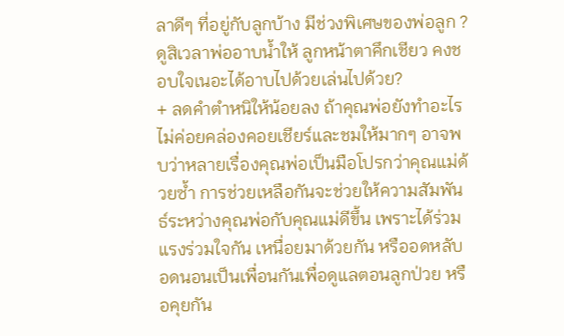ลาดีๆ ที่อยู่กับลูกบ้าง มีช่วงพิเศษของพ่อลูก ?ดูสิเวลาพ่ออาบน้ำให้ ลูกหน้าตาคึกเชียว คงชอบใจเนอะได้อาบไปด้วยเล่นไปด้วย?
+ ลดคำตำหนิให้น้อยลง ถ้าคุณพ่อยังทำอะไรไม่ค่อยคล่องคอยเชียร์และชมให้มากๆ อาจพบว่าหลายเรื่องคุณพ่อเป็นมือโปรกว่าคุณแม่ด้วยซ้ำ การช่วยเหลือกันจะช่วยให้ความสัมพันธ์ระหว่างคุณพ่อกับคุณแม่ดีขึ้น เพราะได้ร่วมแรงร่วมใจกัน เหนื่อยมาด้วยกัน หรืออดหลับอดนอนเป็นเพื่อนกันเพื่อดูแลตอนลูกป่วย หรือคุยกัน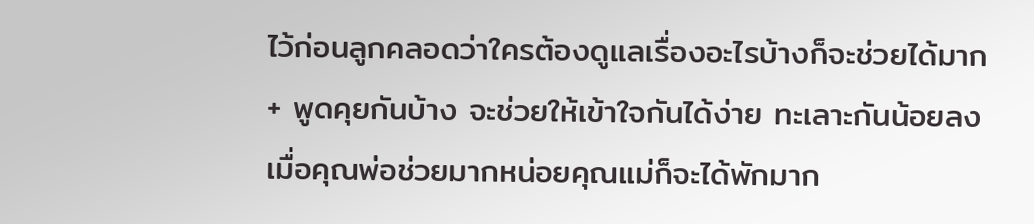ไว้ก่อนลูกคลอดว่าใครต้องดูแลเรื่องอะไรบ้างก็จะช่วยได้มาก
+ พูดคุยกันบ้าง จะช่วยให้เข้าใจกันได้ง่าย ทะเลาะกันน้อยลง เมื่อคุณพ่อช่วยมากหน่อยคุณแม่ก็จะได้พักมาก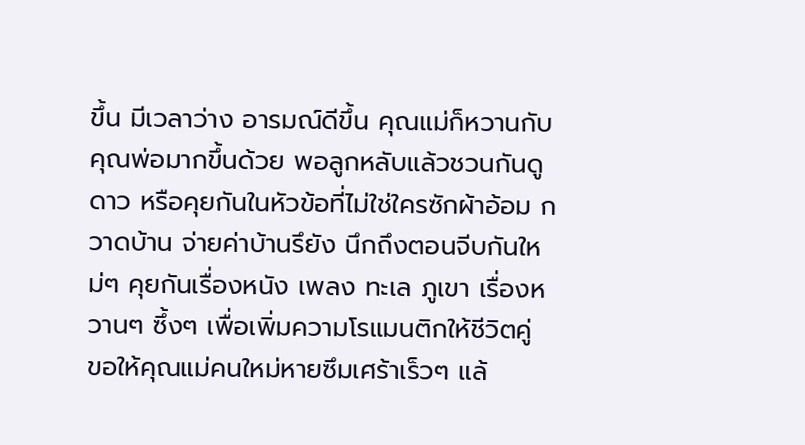ขึ้น มีเวลาว่าง อารมณ์ดีขึ้น คุณแม่ก็หวานกับคุณพ่อมากขึ้นด้วย พอลูกหลับแล้วชวนกันดูดาว หรือคุยกันในหัวข้อที่ไม่ใช่ใครซักผ้าอ้อม กวาดบ้าน จ่ายค่าบ้านรึยัง นึกถึงตอนจีบกันใหม่ๆ คุยกันเรื่องหนัง เพลง ทะเล ภูเขา เรื่องหวานๆ ซึ้งๆ เพื่อเพิ่มความโรแมนติกให้ชีวิตคู่
ขอให้คุณแม่คนใหม่หายซึมเศร้าเร็วๆ แล้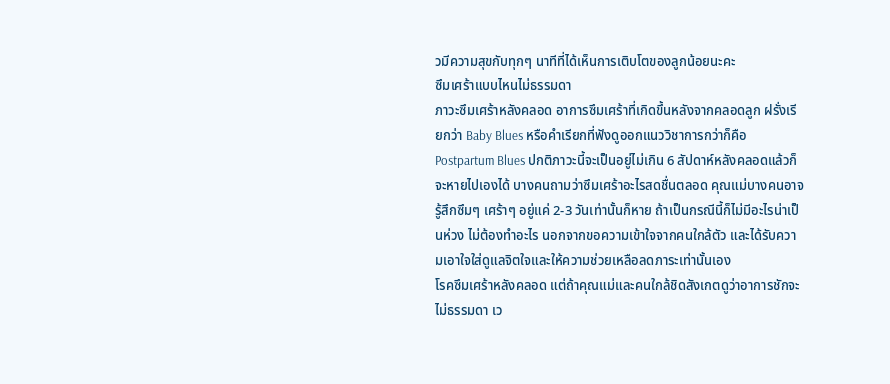วมีความสุขกับทุกๆ นาทีที่ได้เห็นการเติบโตของลูกน้อยนะคะ
ซึมเศร้าแบบไหนไม่ธรรมดา
ภาวะซึมเศร้าหลังคลอด อาการซึมเศร้าที่เกิดขึ้นหลังจากคลอดลูก ฝรั่งเรียกว่า Baby Blues หรือคำเรียกที่ฟังดูออกแนววิชาการกว่าก็คือ Postpartum Blues ปกติภาวะนี้จะเป็นอยู่ไม่เกิน 6 สัปดาห์หลังคลอดแล้วก็จะหายไปเองได้ บางคนถามว่าซึมเศร้าอะไรสดชื่นตลอด คุณแม่บางคนอาจรู้สึกซึมๆ เศร้าๆ อยู่แค่ 2-3 วันเท่านั้นก็หาย ถ้าเป็นกรณีนี้ก็ไม่มีอะไรน่าเป็นห่วง ไม่ต้องทำอะไร นอกจากขอความเข้าใจจากคนใกล้ตัว และได้รับความเอาใจใส่ดูแลจิตใจและให้ความช่วยเหลือลดภาระเท่านั้นเอง
โรคซึมเศร้าหลังคลอด แต่ถ้าคุณแม่และคนใกล้ชิดสังเกตดูว่าอาการชักจะไม่ธรรมดา เว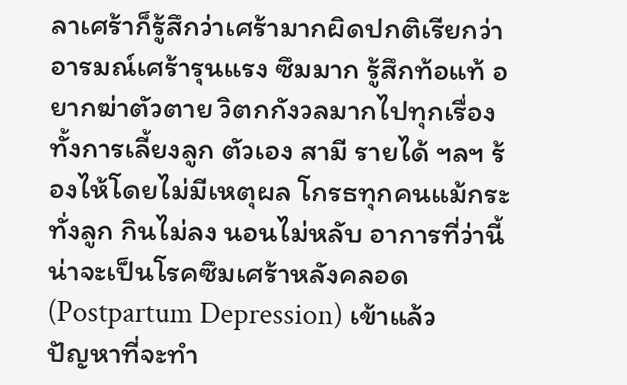ลาเศร้าก็รู้สึกว่าเศร้ามากผิดปกติเรียกว่าอารมณ์เศร้ารุนแรง ซึมมาก รู้สึกท้อแท้ อยากฆ่าตัวตาย วิตกกังวลมากไปทุกเรื่องทั้งการเลี้ยงลูก ตัวเอง สามี รายได้ ฯลฯ ร้องไห้โดยไม่มีเหตุผล โกรธทุกคนแม้กระทั่งลูก กินไม่ลง นอนไม่หลับ อาการที่ว่านี้น่าจะเป็นโรคซึมเศร้าหลังคลอด (Postpartum Depression) เข้าแล้ว
ปัญหาที่จะทำ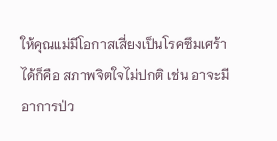ให้คุณแม่มีโอกาสเสี่ยงเป็นโรคซึมเศร้าได้ก็คือ สภาพจิตใจไม่ปกติ เช่น อาจะมีอาการป่ว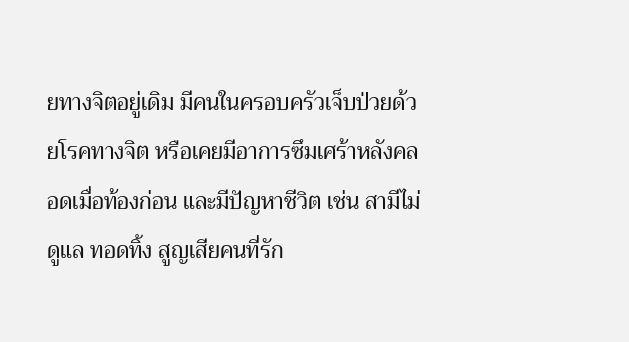ยทางจิตอยู่เดิม มีคนในครอบครัวเจ็บป่วยด้วยโรคทางจิต หรือเคยมีอาการซึมเศร้าหลังคลอดเมื่อท้องก่อน และมีปัญหาชีวิต เช่น สามีไม่ดูแล ทอดทิ้ง สูญเสียคนที่รัก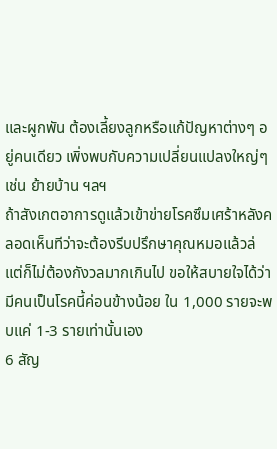และผูกพัน ต้องเลี้ยงลูกหรือแก้ปัญหาต่างๆ อยู่คนเดียว เพิ่งพบกับความเปลี่ยนแปลงใหญ่ๆ เช่น ย้ายบ้าน ฯลฯ
ถ้าสังเกตอาการดูแล้วเข้าข่ายโรคซึมเศร้าหลังคลอดเห็นทีว่าจะต้องรีบปรึกษาคุณหมอแล้วล่
แต่ก็ไม่ต้องกังวลมากเกินไป ขอให้สบายใจได้ว่ามีคนเป็นโรคนี้ค่อนข้างน้อย ใน 1,000 รายจะพบแค่ 1-3 รายเท่านั้นเอง
6 สัญ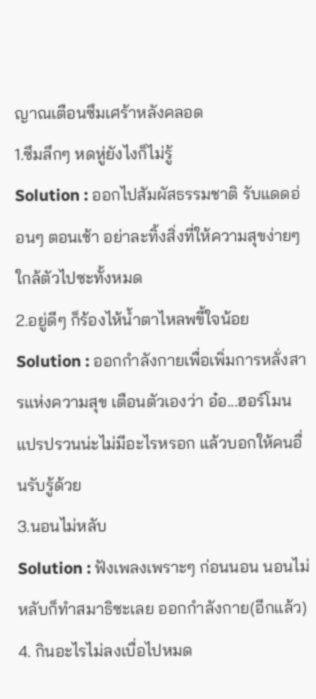ญาณเตือนซึมเศร้าหลังคลอด
1.ซึมลึกๆ หดหู่ยังไงก็ไม่รู้
Solution : ออกไปสัมผัสธรรมชาติ รับแดดอ่อนๆ ตอนเช้า อย่าละทิ้งสิ่งที่ให้ความสุขง่ายๆ ใกล้ตัวไปซะทั้งหมด
2.อยู่ดีๆ ก็ร้องไห้น้ำตาไหลพขี้ใจน้อย
Solution : ออกกำลังกายเพื่อเพิ่มการหลั่งสารแห่งความสุข เตือนตัวเองว่า อ๋อ...ฮอร์โมนแปรปรวนน่ะไม่มีอะไรหรอก แล้วบอกให้คนอื่นรับรู้ด้วย
3.นอนไม่หลับ
Solution : ฟังเพลงเพราะๆ ก่อนนอน นอนไม่หลับก็ทำสมาธิซะเลย ออกกำลังกาย(อีกแล้ว)
4. กินอะไรไม่ลงเบื่อไปหมด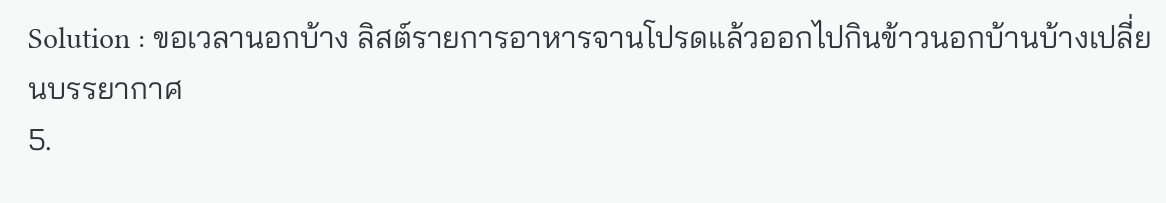Solution : ขอเวลานอกบ้าง ลิสต์รายการอาหารจานโปรดแล้วออกไปกินข้าวนอกบ้านบ้างเปลี่ยนบรรยากาศ
5.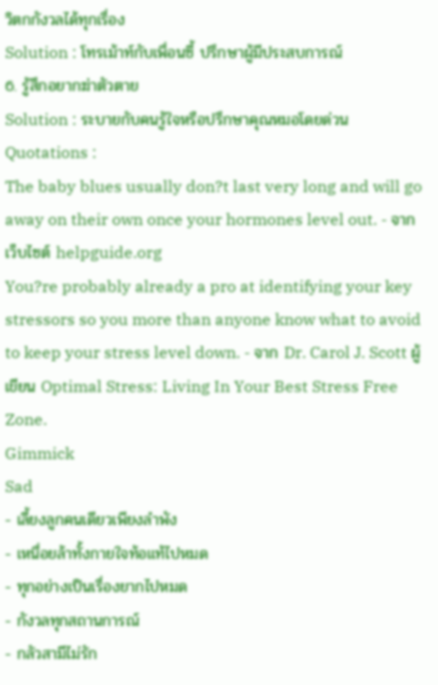วิตกกังวลได้ทุกเรื่อง
Solution : โทรเม้าท์กับเพื่อนซี้ ปรึกษาผู้มีประสบการณ์
6. รู้สึกอยากฆ่าตัวตาย
Solution : ระบายกับคนรู้ใจหรือปรึกษาคุณหมอโดยด่วน
Quotations :
The baby blues usually don?t last very long and will go away on their own once your hormones level out. - จากเว็บไซต์ helpguide.org
You?re probably already a pro at identifying your key stressors so you more than anyone know what to avoid to keep your stress level down. - จาก Dr. Carol J. Scott ผู้เขียน Optimal Stress: Living In Your Best Stress Free Zone.
Gimmick
Sad
- เลี้ยงลูกคนเดียวเพียงลำพัง
- เหนื่อยล้าทั้งกายใจท้อแท้ไปหมด
- ทุกอย่างเป็นเรื่องยากไปหมด
- กังวลทุกสถานการณ์
- กลัวสามีไม่รัก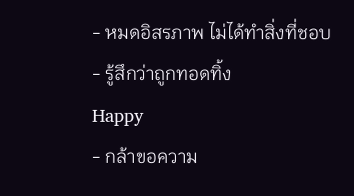- หมดอิสรภาพ ไม่ได้ทำสิ่งที่ชอบ
- รู้สึกว่าถูกทอดทิ้ง
Happy
- กล้าขอความ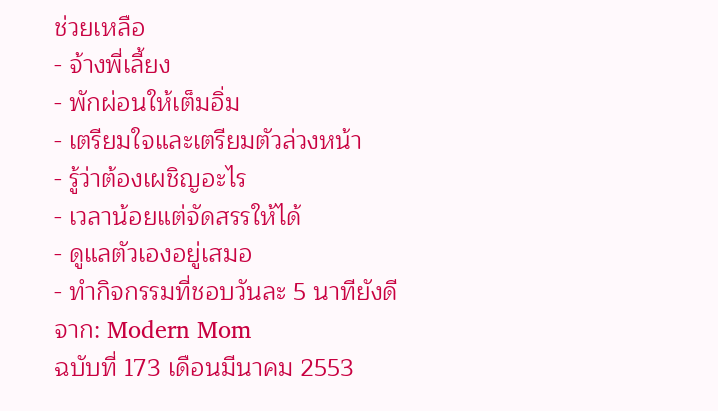ช่วยเหลือ
- จ้างพี่เลี้ยง
- พักผ่อนให้เต็มอิ่ม
- เตรียมใจและเตรียมตัวล่วงหน้า
- รู้ว่าต้องเผชิญอะไร
- เวลาน้อยแต่จัดสรรให้ได้
- ดูแลตัวเองอยู่เสมอ
- ทำกิจกรรมที่ชอบวันละ 5 นาทียังดี
จาก: Modern Mom
ฉบับที่ 173 เดือนมีนาคม 2553